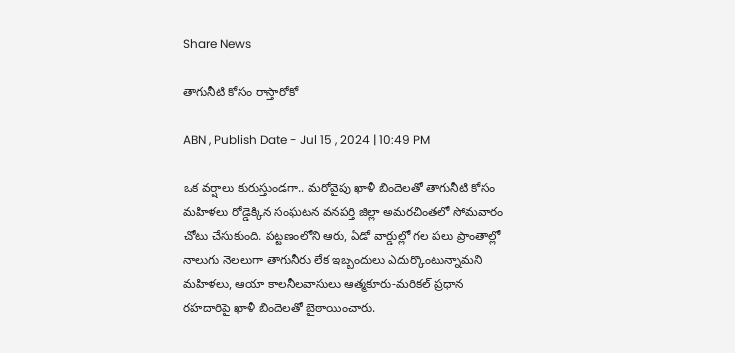Share News

తాగునీటి కోసం రాస్తారోకో

ABN , Publish Date - Jul 15 , 2024 | 10:49 PM

ఒక వర్షాలు కురుస్తుండగా.. మరోవైపు ఖాళీ బిందెలతో తాగునీటి కోసం మహిళలు రోడ్డెక్కిన సంఘటన వనపర్తి జిల్లా అమరచింతలో సోమవారం చోటు చేసుకుంది. పట్టణంలోని ఆరు, ఏడో వార్డుల్లో గల పలు ప్రాంతాల్లో నాలుగు నెలలుగా తాగునీరు లేక ఇబ్బందులు ఎదుర్కొంటున్నామని మహిళలు, ఆయా కాలనీలవాసులు ఆత్మకూరు-మరికల్‌ ప్రధాన రహదారిపై ఖాళీ బిందెలతో బైఠాయించారు.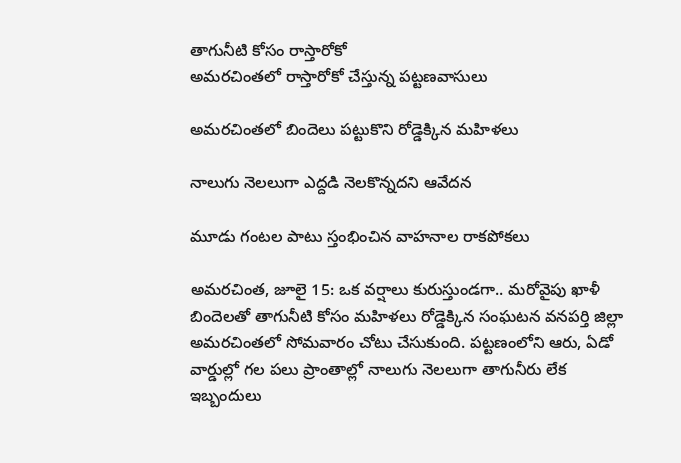తాగునీటి కోసం రాస్తారోకో
అమరచింతలో రాస్తారోకో చేస్తున్న పట్టణవాసులు

అమరచింతలో బిందెలు పట్టుకొని రోడ్డెక్కిన మహిళలు

నాలుగు నెలలుగా ఎద్దడి నెలకొన్నదని ఆవేదన

మూడు గంటల పాటు స్తంభించిన వాహనాల రాకపోకలు

అమరచింత, జూలై 15: ఒక వర్షాలు కురుస్తుండగా.. మరోవైపు ఖాళీ బిందెలతో తాగునీటి కోసం మహిళలు రోడ్డెక్కిన సంఘటన వనపర్తి జిల్లా అమరచింతలో సోమవారం చోటు చేసుకుంది. పట్టణంలోని ఆరు, ఏడో వార్డుల్లో గల పలు ప్రాంతాల్లో నాలుగు నెలలుగా తాగునీరు లేక ఇబ్బందులు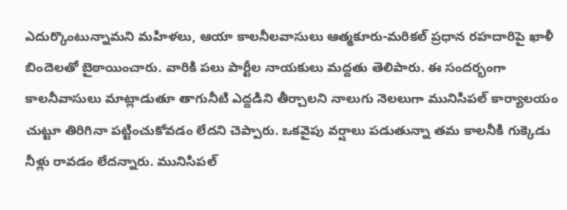ఎదుర్కొంటున్నామని మహిళలు, ఆయా కాలనీలవాసులు ఆత్మకూరు-మరికల్‌ ప్రధాన రహదారిపై ఖాళీ బిందెలతో బైఠాయించారు. వారికి పలు పార్టీల నాయకులు మద్దతు తెలిపారు. ఈ సందర్భంగా కాలనీవాసులు మాట్లాడుతూ తాగునీటి ఎద్దడిని తీర్చాలని నాలుగు నెలలుగా మునిసిపల్‌ కార్యాలయం చుట్టూ తిరిగినా పట్టించుకోవడం లేదని చెప్పారు. ఒకవైపు వర్షాలు పడుతున్నా తమ కాలనీకి గుక్కెడు నీళ్లు రావడం లేదన్నారు. మునిసిపల్‌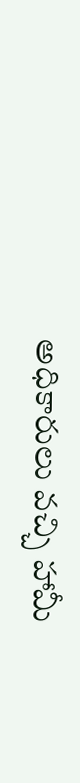అధికారులు వచ్చి హామీ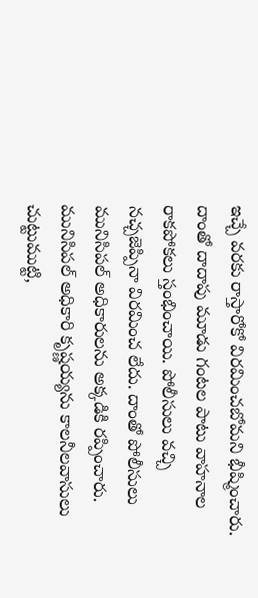ఇచ్చే వరకు రాస్తారోకో విరమించబోమని భీష్మించారు. దాంతో దాదాపు మూడు గంటల పాటు వాహనాల రాకపోకలు స్తంభించాయి. పోలీసులు వచ్చి నచ్చజెప్పినా విరమించ లేదు. దాంతో పోలీసులు మునిసిపల్‌ అధికారులను అక్కడికి రప్పించారు. మునిసిపల్‌ అధికారి కృష్ణయ్యను కాలనీలవాసులు చుట్టుముట్టి,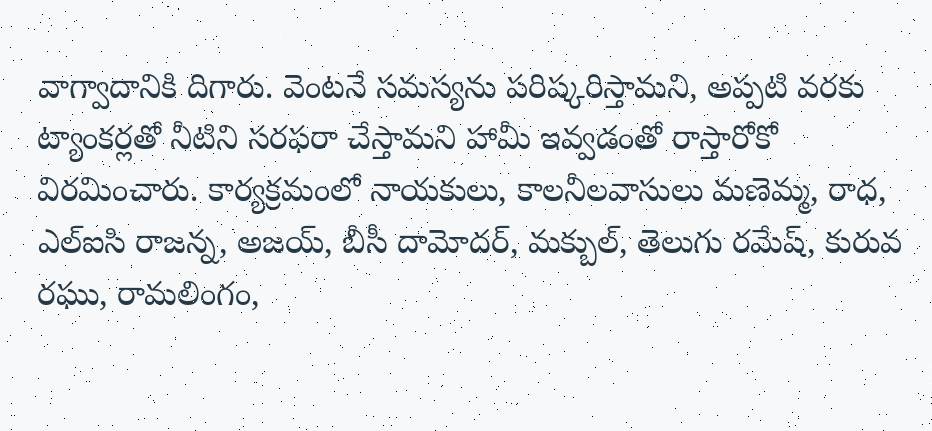వాగ్వాదానికి దిగారు. వెంటనే సమస్యను పరిష్కరిస్తామని, అప్పటి వరకు ట్యాంకర్లతో నీటిని సరఫరా చేస్తామని హామీ ఇవ్వడంతో రాస్తారోకో విరమించారు. కార్యక్రమంలో నాయకులు, కాలనీలవాసులు మణెమ్మ, రాధ, ఎల్‌ఐసి రాజన్న, అజయ్‌, బీసీ దామోదర్‌, మక్బుల్‌, తెలుగు రమేష్‌, కురువ రఘు, రామలింగం,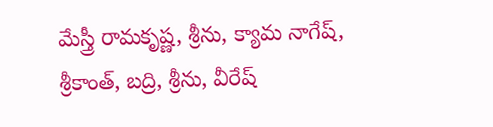మేస్త్రీ రామకృష్ణ, శ్రీను, క్యామ నాగేష్‌, శ్రీకాంత్‌, బద్రి, శ్రీను, వీరేష్‌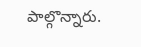పాల్గొన్నారు.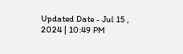Updated Date - Jul 15 , 2024 | 10:49 PM